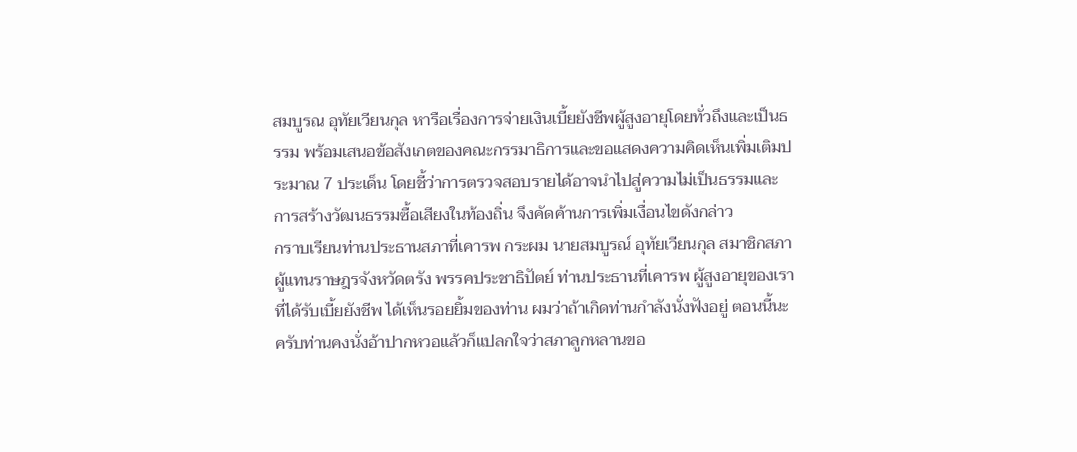สมบูรณ อุทัยเวียนกุล หารือเรื่องการจ่ายเงินเบี้ยยังชีพผู้สูงอายุโดยทั่วถึงและเป็นธรรม พร้อมเสนอข้อสังเกตของคณะกรรมาธิการและขอแสดงความคิดเห็นเพิ่มเติมประมาณ 7 ประเด็น โดยชี้ว่าการตรวจสอบรายได้อาจนำไปสู่ความไม่เป็นธรรมและการสร้างวัฒนธรรมซื้อเสียงในท้องถิ่น จึงคัดค้านการเพิ่มเงื่อนไขดังกล่าว
กราบเรียนท่านประธานสภาที่เคารพ กระผม นายสมบูรณ์ อุทัยเวียนกุล สมาชิกสภาผู้แทนราษฎรจังหวัดตรัง พรรคประชาธิปัตย์ ท่านประธานที่เคารพ ผู้สูงอายุของเราที่ได้รับเบี้ยยังชีพ ได้เห็นรอยยิ้มของท่าน ผมว่าถ้าเกิดท่านกําลังนั่งฟังอยู่ ตอนนี้นะครับท่านคงนั่งอ้าปากหวอแล้วก็แปลกใจว่าสภาลูกหลานขอ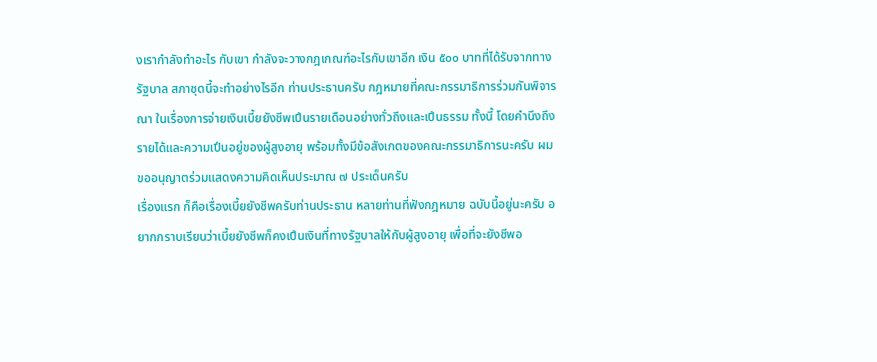งเรากําลังทําอะไร กับเขา กําลังจะวางกฎเกณฑ์อะไรกับเขาอีก เงิน ๕๐๐ บาทที่ได้รับจากทางรัฐบาล สภาชุดนี้จะทําอย่างไรอีก ท่านประธานครับ กฎหมายที่คณะกรรมาธิการร่วมกันพิจารณา ในเรื่องการจ่ายเงินเบี้ยยังชีพเปึนรายเดือนอย่างทั่วถึงและเปึนธรรม ทั้งนี้ โดยคํานึงถึง รายได้และความเปึนอยู่ของผู้สูงอายุ พร้อมทั้งมีข้อสังเกตของคณะกรรมาธิการนะครับ ผมขออนุญาตร่วมแสดงความคิดเห็นประมาณ ๗ ประเด็นครับ
เรื่องแรก ก็คือเรื่องเบี้ยยังชีพครับท่านประธาน หลายท่านที่ฟังกฎหมาย ฉบับนี้อยู่นะครับ อยากกราบเรียนว่าเบี้ยยังชีพก็คงเปึนเงินที่ทางรัฐบาลให้กับผู้สูงอายุ เพื่อที่จะยังชีพอ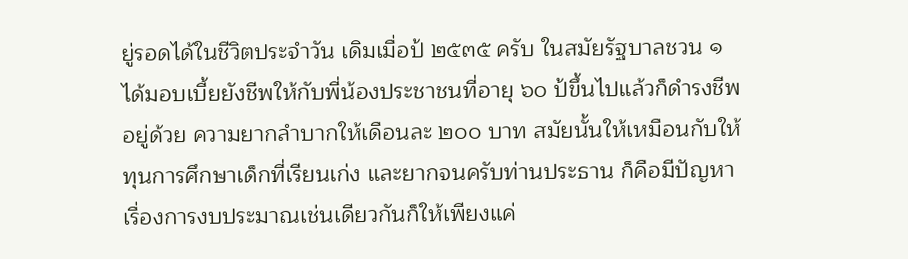ยู่รอดได้ในชีวิตประจําวัน เดิมเมื่อป้ ๒๕๓๕ ครับ ในสมัยรัฐบาลชวน ๑ ได้มอบเบี้ยยังชีพให้กับพี่น้องประชาชนที่อายุ ๖๐ ป้ขึ้นไปแล้วก็ดํารงชีพอยู่ด้วย ความยากลําบากให้เดือนละ ๒๐๐ บาท สมัยนั้นให้เหมือนกับให้ทุนการศึกษาเด็กที่เรียนเก่ง และยากจนครับท่านประธาน ก็คือมีปัญหาเรื่องการงบประมาณเช่นเดียวกันก็ให้เพียงแค่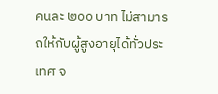คนละ ๒๐๐ บาท ไม่สามารถให้กับผู้สูงอายุได้ทั่วประเทศ จ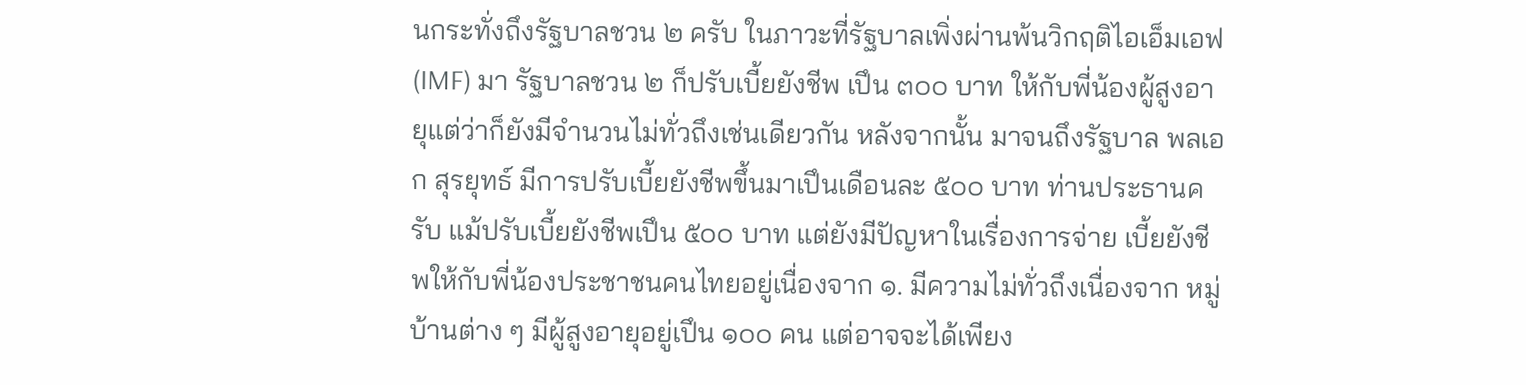นกระทั่งถึงรัฐบาลชวน ๒ ครับ ในภาวะที่รัฐบาลเพิ่งผ่านพ้นวิกฤติไอเอ็มเอฟ (IMF) มา รัฐบาลชวน ๒ ก็ปรับเบี้ยยังชีพ เปึน ๓๐๐ บาท ให้กับพี่น้องผู้สูงอายุแต่ว่าก็ยังมีจํานวนไม่ทั่วถึงเช่นเดียวกัน หลังจากนั้น มาจนถึงรัฐบาล พลเอก สุรยุทธ์ มีการปรับเบี้ยยังชีพขึ้นมาเปึนเดือนละ ๕๐๐ บาท ท่านประธานครับ แม้ปรับเบี้ยยังชีพเปึน ๕๐๐ บาท แต่ยังมีปัญหาในเรื่องการจ่าย เบี้ยยังชีพให้กับพี่น้องประชาชนคนไทยอยู่เนื่องจาก ๑. มีความไม่ทั่วถึงเนื่องจาก หมู่บ้านต่าง ๆ มีผู้สูงอายุอยู่เปึน ๑๐๐ คน แต่อาจจะได้เพียง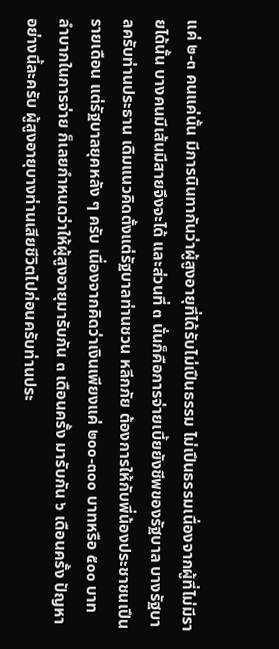แค่ ๒-๓ คนแค่นั้น มีการนินทากันว่าผู้สูงอายุที่ได้รับไม่เปึนธรรม ไม่เปึนธรรมเนื่องจากผู้ที่ไม่มีรายได้นั้น บางคนมีเส้นมีสายจึงจะได้ และส่วนที่ ๓ นั่นก็คือการจ่ายเบี้ยยังชีพของรัฐบาล บางรัฐบาลครับท่านประธาน เดิมแนวคิดตั้งแต่รัฐบาลท่านชวน หลีกภัย ต้องการให้กับพี่น้องประชาชนเปึนรายเดือน แต่รัฐบาลยุคหลัง ๆ ครับ เนื่องจากคิดว่าเงินเพียงแค่ ๒๐๐-๓๐๐ บาทหรือ ๕๐๐ บาท ลําบากในการจ่าย ก็เลยกําหนดว่าให้ผู้สูงอายุมารับกัน ๓ เดือนครั้ง มารับกัน ๖ เดือนครั้ง ปัญหาอย่างนี้ละครับ ผู้สูงอายุบางท่านเสียชีวิตไปก่อนครับท่านประ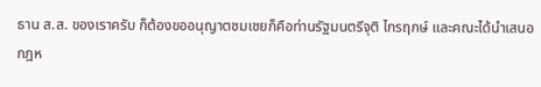ธาน ส.ส. ของเราครับ ก็ต้องขออนุญาตชมเชยก็คือท่านรัฐมนตรีจุติ ไกรฤกษ์ และคณะได้นําเสนอ กฎห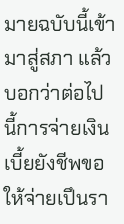มายฉบับนี้เข้ามาสู่สภา แล้วบอกว่าต่อไปนี้การจ่ายเงินเบี้ยยังชีพขอให้จ่ายเปึนรา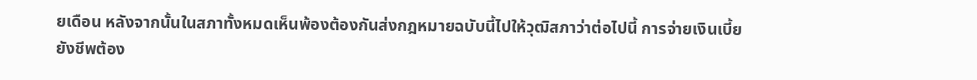ยเดือน หลังจากนั้นในสภาทั้งหมดเห็นพ้องต้องกันส่งกฎหมายฉบับนี้ไปให้วุฒิสภาว่าต่อไปนี้ การจ่ายเงินเบี้ยยังชีพต้อง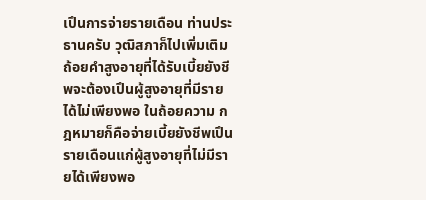เปึนการจ่ายรายเดือน ท่านประธานครับ วุฒิสภาก็ไปเพิ่มเติม ถ้อยคําสูงอายุที่ได้รับเบี้ยยังชีพจะต้องเปึนผู้สูงอายุที่มีรายได้ไม่เพียงพอ ในถ้อยความ กฎหมายก็คือจ่ายเบี้ยยังชีพเปึนรายเดือนแก่ผู้สูงอายุที่ไม่มีรายได้เพียงพอ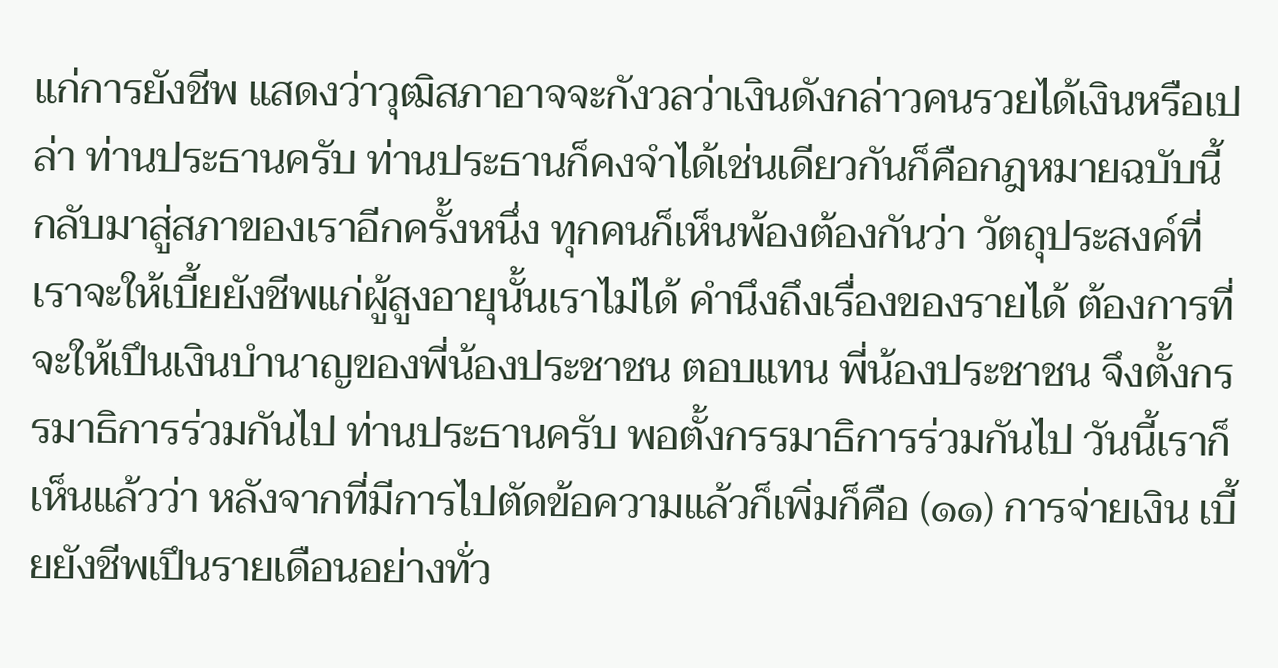แก่การยังชีพ แสดงว่าวุฒิสภาอาจจะกังวลว่าเงินดังกล่าวคนรวยได้เงินหรือเปล่า ท่านประธานครับ ท่านประธานก็คงจําได้เช่นเดียวกันก็คือกฎหมายฉบับนี้กลับมาสู่สภาของเราอีกครั้งหนึ่ง ทุกคนก็เห็นพ้องต้องกันว่า วัตถุประสงค์ที่เราจะให้เบี้ยยังชีพแก่ผู้สูงอายุนั้นเราไม่ได้ คํานึงถึงเรื่องของรายได้ ต้องการที่จะให้เปึนเงินบํานาญของพี่น้องประชาชน ตอบแทน พี่น้องประชาชน จึงตั้งกรรมาธิการร่วมกันไป ท่านประธานครับ พอตั้งกรรมาธิการร่วมกันไป วันนี้เราก็เห็นแล้วว่า หลังจากที่มีการไปตัดข้อความแล้วก็เพิ่มก็คือ (๑๑) การจ่ายเงิน เบี้ยยังชีพเปึนรายเดือนอย่างทั่ว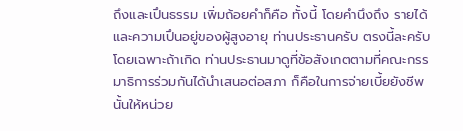ถึงและเปึนธรรม เพิ่มถ้อยคําก็คือ ทั้งนี้ โดยคํานึงถึง รายได้และความเปึนอยู่ของผู้สูงอายุ ท่านประธานครับ ตรงนี้ละครับ โดยเฉพาะถ้าเกิด ท่านประธานมาดูที่ข้อสังเกตตามที่คณะกรรมาธิการร่วมกันได้นําเสนอต่อสภา ก็คือในการจ่ายเบี้ยยังชีพนั้นให้หน่วย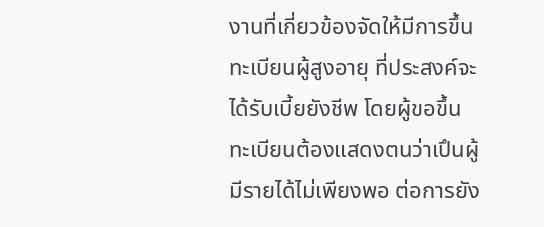งานที่เกี่ยวข้องจัดให้มีการขึ้นทะเบียนผู้สูงอายุ ที่ประสงค์จะได้รับเบี้ยยังชีพ โดยผู้ขอขึ้นทะเบียนต้องแสดงตนว่าเปึนผู้มีรายได้ไม่เพียงพอ ต่อการยัง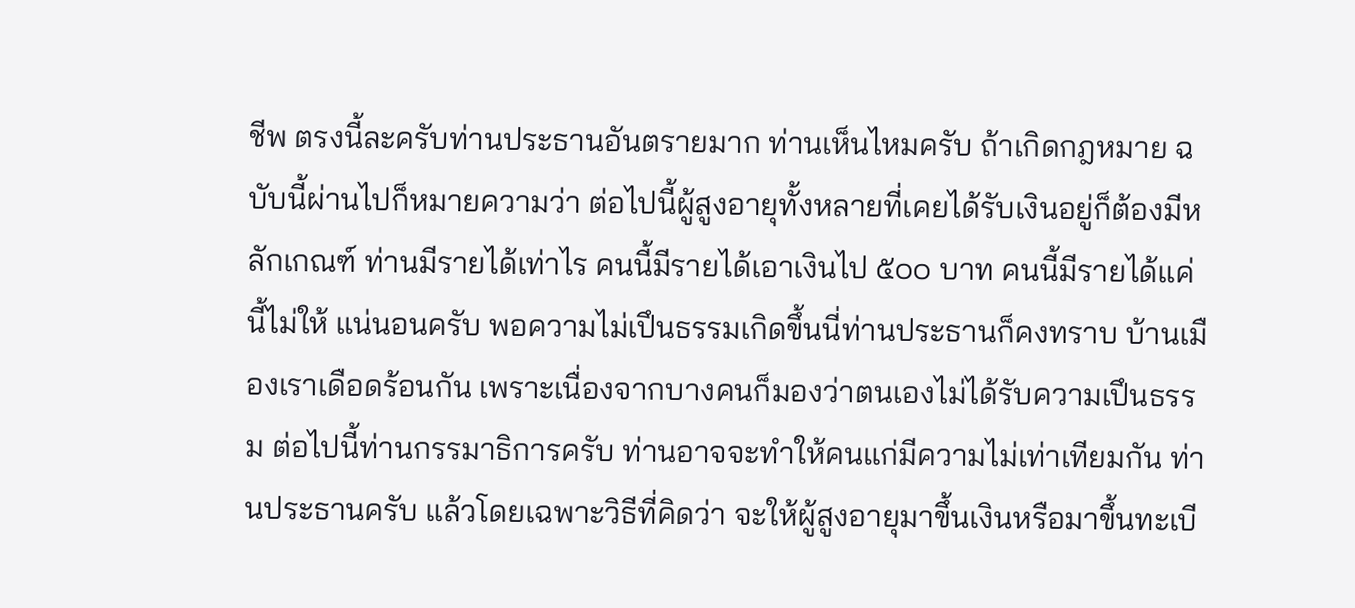ชีพ ตรงนี้ละครับท่านประธานอันตรายมาก ท่านเห็นไหมครับ ถ้าเกิดกฎหมาย ฉบับนี้ผ่านไปก็หมายความว่า ต่อไปนี้ผู้สูงอายุทั้งหลายที่เคยได้รับเงินอยู่ก็ต้องมีหลักเกณฑ์ ท่านมีรายได้เท่าไร คนนี้มีรายได้เอาเงินไป ๕๐๐ บาท คนนี้มีรายได้แค่นี้ไม่ให้ แน่นอนครับ พอความไม่เปึนธรรมเกิดขึ้นนี่ท่านประธานก็คงทราบ บ้านเมืองเราเดือดร้อนกัน เพราะเนื่องจากบางคนก็มองว่าตนเองไม่ได้รับความเปึนธรรม ต่อไปนี้ท่านกรรมาธิการครับ ท่านอาจจะทําให้คนแก่มีความไม่เท่าเทียมกัน ท่านประธานครับ แล้วโดยเฉพาะวิธีที่คิดว่า จะให้ผู้สูงอายุมาขึ้นเงินหรือมาขึ้นทะเบี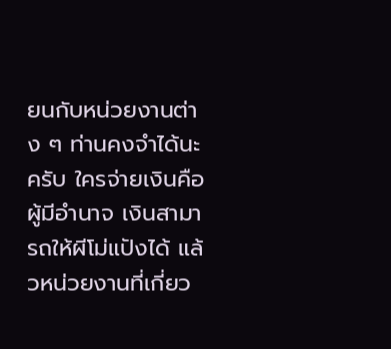ยนกับหน่วยงานต่าง ๆ ท่านคงจําได้นะครับ ใครจ่ายเงินคือผู้มีอํานาจ เงินสามารถให้ผีโม่แปังได้ แล้วหน่วยงานที่เกี่ยว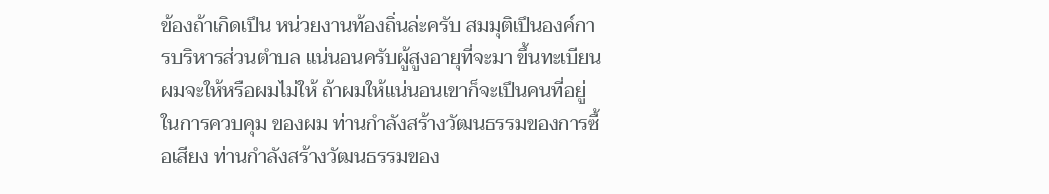ข้องถ้าเกิดเปึน หน่วยงานท้องถิ่นล่ะครับ สมมุติเปึนองค์การบริหารส่วนตําบล แน่นอนครับผู้สูงอายุที่จะมา ขึ้นทะเบียนผมจะให้หรือผมไม่ให้ ถ้าผมให้แน่นอนเขาก็จะเปึนคนที่อยู่ในการควบคุม ของผม ท่านกําลังสร้างวัฒนธรรมของการซื้อเสียง ท่านกําลังสร้างวัฒนธรรมของ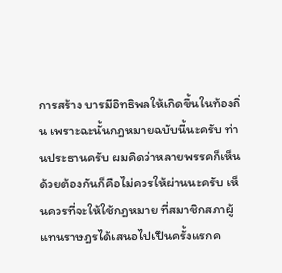การสร้าง บารมีอิทธิพลให้เกิดขึ้นในท้องถิ่น เพราะฉะนั้นกฎหมายฉบับนี้นะครับ ท่านประธานครับ ผมคิดว่าหลายพรรคก็เห็นด้วยต้องกันก็คือไม่ควรให้ผ่านนะครับ เห็นควรที่จะให้ใช้กฎหมาย ที่สมาชิกสภาผู้แทนราษฎรได้เสนอไปเปึนครั้งแรกค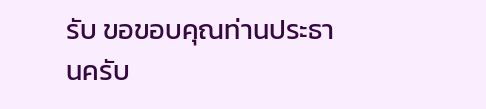รับ ขอขอบคุณท่านประธานครับ